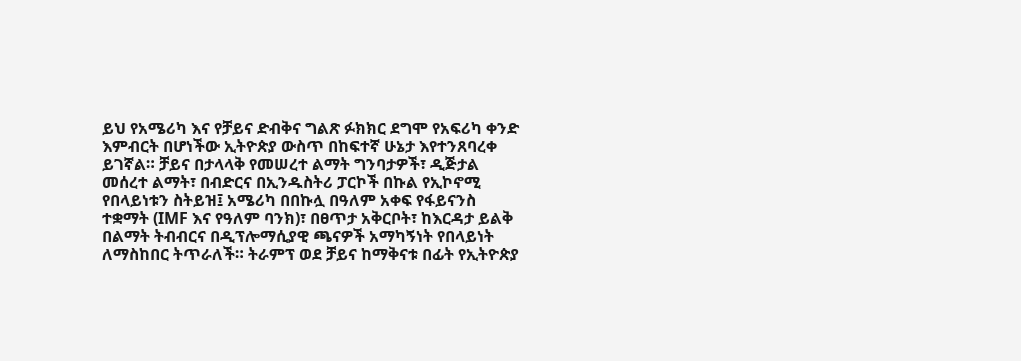ይህ የአሜሪካ እና የቻይና ድብቅና ግልጽ ፉክክር ደግሞ የአፍሪካ ቀንድ እምብርት በሆነችው ኢትዮጵያ ውስጥ በከፍተኛ ሁኔታ እየተንጸባረቀ ይገኛል። ቻይና በታላላቅ የመሠረተ ልማት ግንባታዎች፣ ዲጅታል መሰረተ ልማት፣ በብድርና በኢንዱስትሪ ፓርኮች በኩል የኢኮኖሚ የበላይነቱን ስትይዝ፤ አሜሪካ በበኩሏ በዓለም አቀፍ የፋይናንስ ተቋማት (IMF እና የዓለም ባንክ)፣ በፀጥታ አቅርቦት፣ ከእርዳታ ይልቅ በልማት ትብብርና በዲፕሎማሲያዊ ጫናዎች አማካኝነት የበላይነት ለማስከበር ትጥራለች። ትራምፕ ወደ ቻይና ከማቅናቱ በፊት የኢትዮጵያ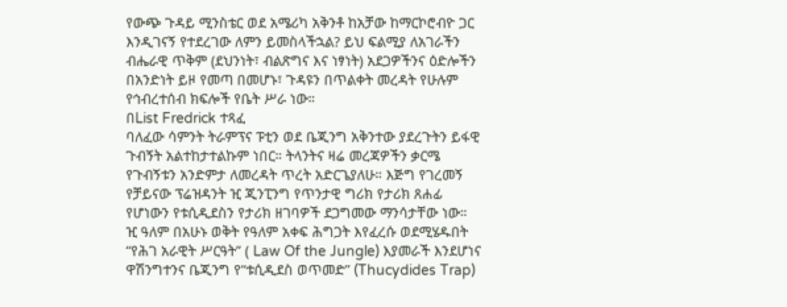የውጭ ጉዳይ ሚንስቴር ወደ አሜሪካ አቅንቶ ከአቻው ከማርኮሮብዮ ጋር እንዲገናኝ የተደረገው ለምን ይመስላችኋል? ይህ ፍልሚያ ለአገራችን ብሔራዊ ጥቅም (ደህንነት፣ ብልጽግና እና ነፃነት) አደጋዎችንና ዕድሎችን በአንድነት ይዞ የመጣ በመሆኑ፣ ጉዳዩን በጥልቀት መረዳት የሁሉም የኅብረተሰብ ክፍሎች የቤት ሥራ ነው።
በList Fredrick ተጻፈ
ባለፈው ሳምንት ትራምፕና ፑቲን ወደ ቤጂንግ አቅንተው ያደረጉትን ይፋዊ ጉብኝት አልተከታተልኩም ነበር። ትላንትና ዛሬ መረጃዎችን ቃርሜ የጉብኝቱን አንድምታ ለመረዳት ጥረት አድርጌያለሁ። እጅግ የገረመኝ የቻይናው ፕሬዝዳንት ዢ ጂንፒንግ የጥንታዊ ግሪክ የታሪክ ጸሐፊ የሆነውን የቱሲዲደስን የታሪክ ዘገባዎች ደጋግመው ማንሳታቸው ነው።
ዢ ዓለም በአሁኑ ወቅት የዓለም አቀፍ ሕግጋት እየፈረሱ ወደሚሄዱበት “የሕገ አራዊት ሥርዓት” ( Law Of the Jungle) እያመራች እንደሆነና ዋሽንግተንና ቤጂንግ የ“ቱሲዲደስ ወጥመድ” (Thucydides Trap)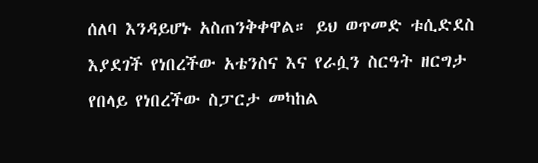ሰለባ እንዳይሆኑ አስጠንቅቀዋል። ይህ ወጥመድ ቱሲድደስ እያደገች የነበረችው አቴንስና እና የራሷን ስርዓት ዘርግታ የበላይ የነበረችው ስፓርታ መካከል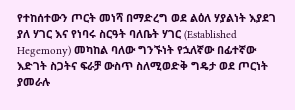የተከሰተውን ጦርት መነሻ በማድረግ ወደ ልዕለ ሃያልነት እያደገ ያለ ሃገር እና የነባሩ ስርዓት ባለቤት ሃገር (Established Hegemony) መካከል ባለው ግንኙነት የኋለኛው በፊተኛው እድገት ስጋትና ፍራቻ ውስጥ ስለሚወድቅ ግዴታ ወደ ጦርነት ያመራሉ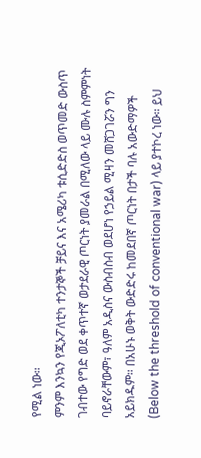የሚል ነው።
ምንም እንኳን የጂኦፖለቲካ ተንታኞች ቻይና እና አሜሪካ ቱሲድድስ ወጥመድ ውስጥ ገብተው የግድ ወደ ቀጥተኛ ወታደራዊ ጦርነት ያመራል በሚለው ላይ ሙሉ ስምምነት ባይኖራቸውም፣ ዓለም አዲስና ውስብስብ ወደሆነ የኃይል ሚዛን መሸጋገሯን ግን አይክዱም። በአሁኑ ወቅት ውድድሩ ከመደበኛ ጦርነት በታች ባሉ አውድማዎች (Below the threshold of conventional war) ላይ ያተኮረ ነው። ይህ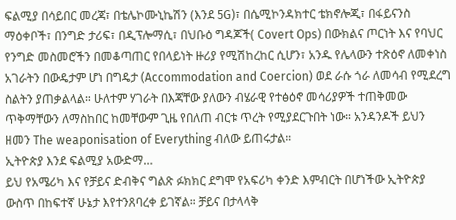ፍልሚያ በሳይበር መረጃ፣ በቴሌኮሙኒኬሽን (እንደ 5G)፣ በሴሚኮንዳክተር ቴክኖሎጂ፣ በፋይናንስ ማዕቀቦች፣ በንግድ ታሪፍ፣ በዲፕሎማሲ፣ በህቡዕ ግዳጆች( Covert Ops) በውክልና ጦርነት እና የባህር የንግድ መስመሮችን በመቆጣጠር የበላይነት ዙሪያ የሚሽከረከር ሲሆን፣ አንዱ የሌላውን ተጽዕኖ ለመቀነስ አገራትን በውዴታም ሆነ በግዴታ (Accommodation and Coercion) ወደ ራሱ ጎራ ለመሳብ የሚደረግ ስልትን ያጠቃልላል። ሁለተም ሃገራት በእጃቸው ያለውን ብሄራዊ የተፅዕኖ መሳሪያዎች ተጠቅመው ጥቅማቸውን ለማስከበር ከመቸውም ጊዜ የበለጠ ብርቱ ጥረት የሚያደርጉበት ነው። አንዳንዶች ይህን ዘመን The weaponisation of Everything ብለው ይጠሩታል።
ኢትዮጵያ እንደ ፍልሚያ አውድማ…
ይህ የአሜሪካ እና የቻይና ድብቅና ግልጽ ፉክክር ደግሞ የአፍሪካ ቀንድ እምብርት በሆነችው ኢትዮጵያ ውስጥ በከፍተኛ ሁኔታ እየተንጸባረቀ ይገኛል። ቻይና በታላላቅ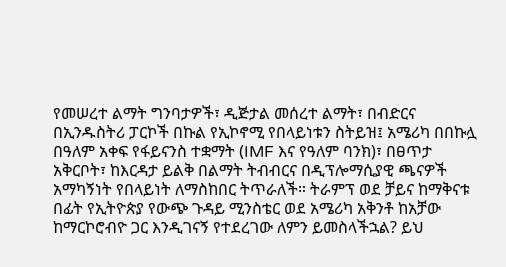የመሠረተ ልማት ግንባታዎች፣ ዲጅታል መሰረተ ልማት፣ በብድርና በኢንዱስትሪ ፓርኮች በኩል የኢኮኖሚ የበላይነቱን ስትይዝ፤ አሜሪካ በበኩሏ በዓለም አቀፍ የፋይናንስ ተቋማት (IMF እና የዓለም ባንክ)፣ በፀጥታ አቅርቦት፣ ከእርዳታ ይልቅ በልማት ትብብርና በዲፕሎማሲያዊ ጫናዎች አማካኝነት የበላይነት ለማስከበር ትጥራለች። ትራምፕ ወደ ቻይና ከማቅናቱ በፊት የኢትዮጵያ የውጭ ጉዳይ ሚንስቴር ወደ አሜሪካ አቅንቶ ከአቻው ከማርኮሮብዮ ጋር እንዲገናኝ የተደረገው ለምን ይመስላችኋል? ይህ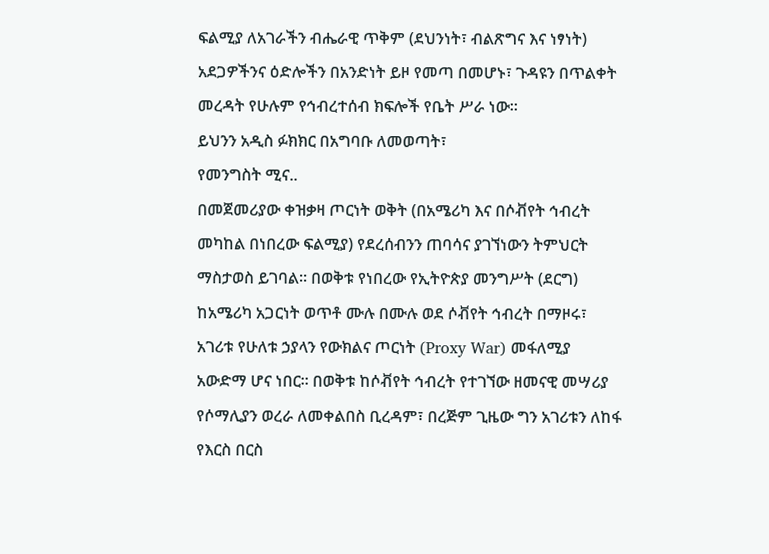ፍልሚያ ለአገራችን ብሔራዊ ጥቅም (ደህንነት፣ ብልጽግና እና ነፃነት) አደጋዎችንና ዕድሎችን በአንድነት ይዞ የመጣ በመሆኑ፣ ጉዳዩን በጥልቀት መረዳት የሁሉም የኅብረተሰብ ክፍሎች የቤት ሥራ ነው።
ይህንን አዲስ ፉክክር በአግባቡ ለመወጣት፣
የመንግስት ሚና..
በመጀመሪያው ቀዝቃዛ ጦርነት ወቅት (በአሜሪካ እና በሶቭየት ኅብረት መካከል በነበረው ፍልሚያ) የደረሰብንን ጠባሳና ያገኘነውን ትምህርት ማስታወስ ይገባል። በወቅቱ የነበረው የኢትዮጵያ መንግሥት (ደርግ) ከአሜሪካ አጋርነት ወጥቶ ሙሉ በሙሉ ወደ ሶቭየት ኅብረት በማዞሩ፣ አገሪቱ የሁለቱ ኃያላን የውክልና ጦርነት (Proxy War) መፋለሚያ አውድማ ሆና ነበር። በወቅቱ ከሶቭየት ኅብረት የተገኘው ዘመናዊ መሣሪያ የሶማሊያን ወረራ ለመቀልበስ ቢረዳም፣ በረጅም ጊዜው ግን አገሪቱን ለከፋ የእርስ በርስ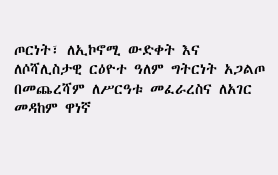ጦርነት፣ ለኢኮኖሚ ውድቀት እና ለሶሻሊስታዊ ርዕዮተ ዓለም ግትርነት አጋልጦ በመጨረሻም ለሥርዓቱ መፈራረስና ለአገር መዳከም ዋነኛ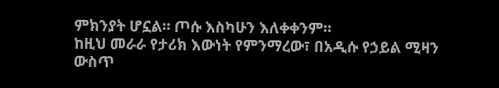ምክንያት ሆኗል። ጦሱ እስካሁን እለቀቀንም።
ከዚህ መራራ የታሪክ እውነት የምንማረው፣ በአዲሱ የኃይል ሚዛን ውስጥ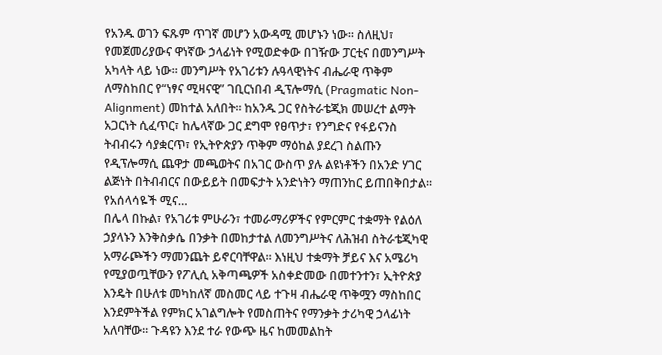የአንዱ ወገን ፍጹም ጥገኛ መሆን አውዳሚ መሆኑን ነው። ስለዚህ፣ የመጀመሪያውና ዋነኛው ኃላፊነት የሚወድቀው በገዥው ፓርቲና በመንግሥት አካላት ላይ ነው። መንግሥት የአገሪቱን ሉዓላዊነትና ብሔራዊ ጥቅም ለማስከበር የ“ነፃና ሚዛናዊ” ገቢርነበብ ዲፕሎማሲ (Pragmatic Non-Alignment) መከተል አለበት። ከአንዱ ጋር የስትራቴጂክ መሠረተ ልማት አጋርነት ሲፈጥር፣ ከሌላኛው ጋር ደግሞ የፀጥታ፣ የንግድና የፋይናንስ ትብብሩን ሳያቋርጥ፣ የኢትዮጵያን ጥቅም ማዕከል ያደረገ ስልጡን የዲፕሎማሲ ጨዋታ መጫወትና በአገር ውስጥ ያሉ ልዩነቶችን በአንድ ሃገር ልጅነት በትብብርና በውይይት በመፍታት አንድነትን ማጠንከር ይጠበቅበታል።
የአሰላሳዬች ሚና…
በሌላ በኩል፣ የአገሪቱ ምሁራን፣ ተመራማሪዎችና የምርምር ተቋማት የልዕለ ኃያላኑን እንቅስቃሴ በንቃት በመከታተል ለመንግሥትና ለሕዝብ ስትራቴጂካዊ አማራጮችን ማመንጨት ይኖርባቸዋል። እነዚህ ተቋማት ቻይና እና አሜሪካ የሚያወጧቸውን የፖሊሲ አቅጣጫዎች አስቀድመው በመተንተን፣ ኢትዮጵያ እንዴት በሁለቱ መካከለኛ መስመር ላይ ተጉዛ ብሔራዊ ጥቅሟን ማስከበር እንደምትችል የምክር አገልግሎት የመስጠትና የማንቃት ታሪካዊ ኃላፊነት አለባቸው። ጉዳዩን እንደ ተራ የውጭ ዜና ከመመልከት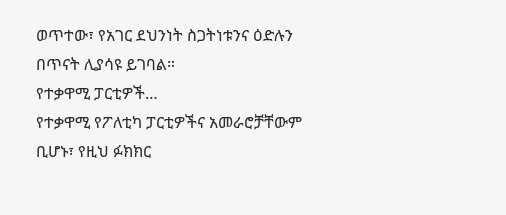ወጥተው፣ የአገር ደህንነት ስጋትነቱንና ዕድሉን በጥናት ሊያሳዩ ይገባል።
የተቃዋሚ ፓርቲዎች…
የተቃዋሚ የፖለቲካ ፓርቲዎችና አመራሮቻቸውም ቢሆኑ፣ የዚህ ፉክክር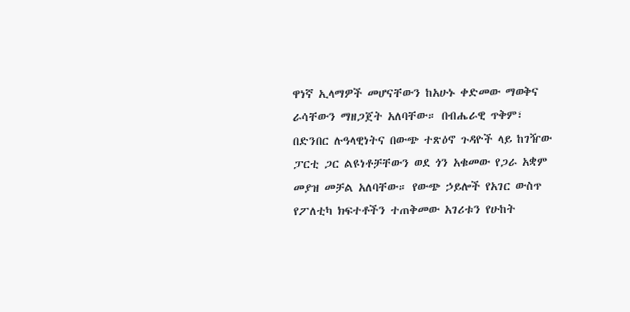ዋነኛ ኢላማዎች መሆናቸውን ከአሁኑ ቀድመው ማወቅና ራሳቸውን ማዘጋጀት አለባቸው። በብሔራዊ ጥቅም፣ በድንበር ሉዓላዊነትና በውጭ ተጽዕኖ ጉዳዮች ላይ ከገዥው ፓርቲ ጋር ልዩነቶቻቸውን ወደ ጎን አቁመው የጋራ አቋም መያዝ መቻል አለባቸው። የውጭ ኃይሎች የአገር ውስጥ የፖለቲካ ክፍተቶችን ተጠቅመው አገሪቱን የሁከት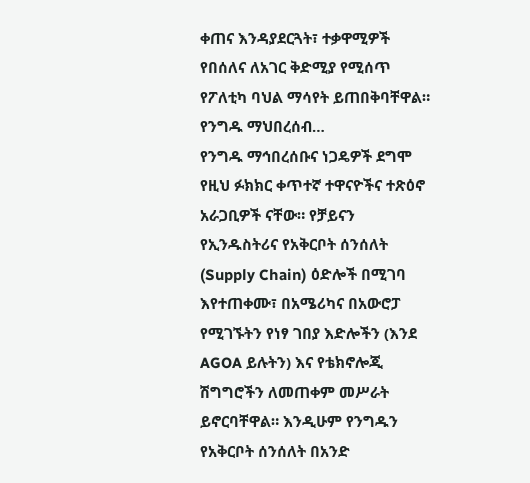ቀጠና እንዳያደርጓት፣ ተቃዋሚዎች የበሰለና ለአገር ቅድሚያ የሚሰጥ የፖለቲካ ባህል ማሳየት ይጠበቅባቸዋል።
የንግዱ ማህበረሰብ…
የንግዱ ማኅበረሰቡና ነጋዴዎች ደግሞ የዚህ ፉክክር ቀጥተኛ ተዋናዮችና ተጽዕኖ አራጋቢዎች ናቸው። የቻይናን የኢንዱስትሪና የአቅርቦት ሰንሰለት (Supply Chain) ዕድሎች በሚገባ እየተጠቀሙ፣ በአሜሪካና በአውሮፓ የሚገኙትን የነፃ ገበያ እድሎችን (እንደ AGOA ይሉትን) እና የቴክኖሎጂ ሽግግሮችን ለመጠቀም መሥራት ይኖርባቸዋል። እንዲሁም የንግዱን የአቅርቦት ሰንሰለት በአንድ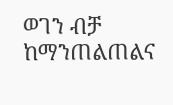ወገን ብቻ ከማንጠልጠልና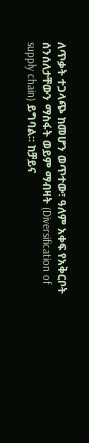ለጥቃት ተጋላጭ ከመሆን ወጥተው፣ ዓለም አቀፍ የአቅርቦት ሰንሰለታቸውን ማስፋት ወይም ማብዛት (Diversification of supply chain) ይግባል። ከቻይና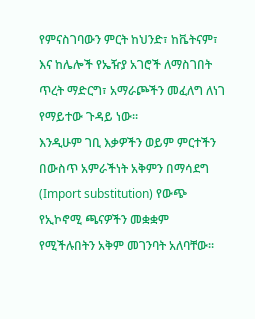የምናስገባውን ምርት ከህንድ፣ ከቬትናም፣ እና ከሌሎች የኤዥያ አገሮች ለማስገበት ጥረት ማድርግ፣ አማራጮችን መፈለግ ለነገ የማይተው ጉዳይ ነው።
እንዲሁም ገቢ እቃዎችን ወይም ምርተችን በውስጥ አምራችነት አቅምን በማሳደግ (Import substitution) የውጭ የኢኮኖሚ ጫናዎችን መቋቋም የሚችሉበትን አቅም መገንባት አለባቸው።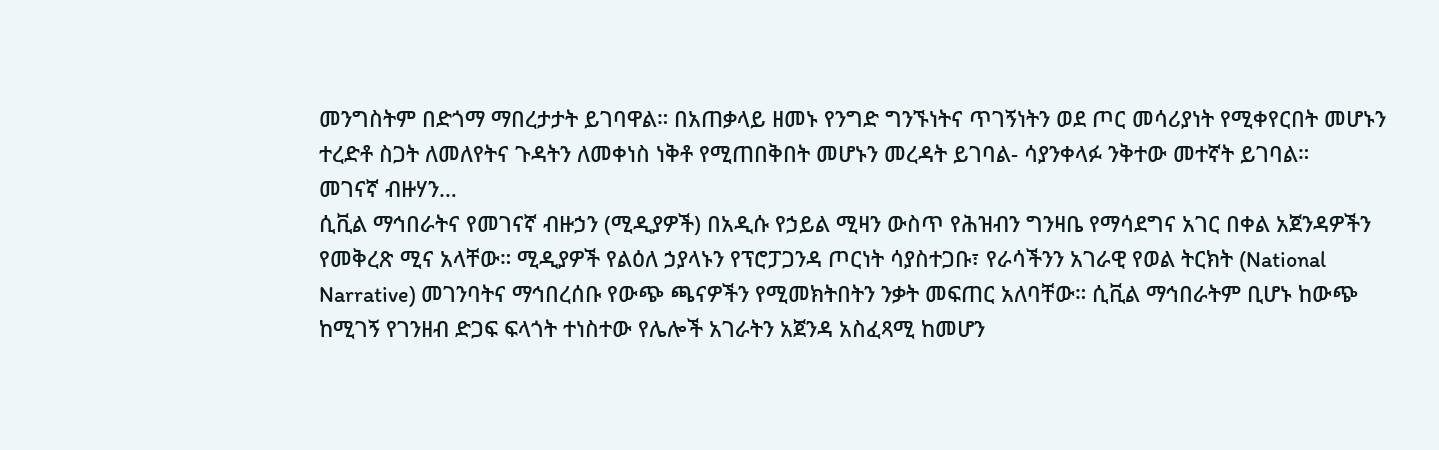መንግስትም በድጎማ ማበረታታት ይገባዋል። በአጠቃላይ ዘመኑ የንግድ ግንኙነትና ጥገኝነትን ወደ ጦር መሳሪያነት የሚቀየርበት መሆኑን ተረድቶ ስጋት ለመለየትና ጉዳትን ለመቀነስ ነቅቶ የሚጠበቅበት መሆኑን መረዳት ይገባል- ሳያንቀላፉ ንቅተው መተኛት ይገባል።
መገናኛ ብዙሃን…
ሲቪል ማኅበራትና የመገናኛ ብዙኃን (ሚዲያዎች) በአዲሱ የኃይል ሚዛን ውስጥ የሕዝብን ግንዛቤ የማሳደግና አገር በቀል አጀንዳዎችን የመቅረጽ ሚና አላቸው። ሚዲያዎች የልዕለ ኃያላኑን የፕሮፓጋንዳ ጦርነት ሳያስተጋቡ፣ የራሳችንን አገራዊ የወል ትርክት (National Narrative) መገንባትና ማኅበረሰቡ የውጭ ጫናዎችን የሚመክትበትን ንቃት መፍጠር አለባቸው። ሲቪል ማኅበራትም ቢሆኑ ከውጭ ከሚገኝ የገንዘብ ድጋፍ ፍላጎት ተነስተው የሌሎች አገራትን አጀንዳ አስፈጻሚ ከመሆን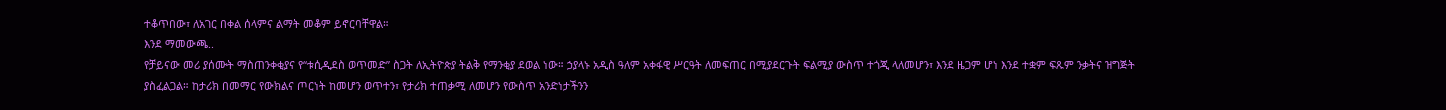ተቆጥበው፣ ለአገር በቀል ሰላምና ልማት መቆም ይኖርባቸዋል።
እንደ ማመውጫ..
የቻይናው መሪ ያሰሙት ማስጠንቀቂያና የ“ቱሲዲደስ ወጥመድ” ስጋት ለኢትዮጵያ ትልቅ የማንቂያ ደወል ነው። ኃያላኑ አዲስ ዓለም አቀፋዊ ሥርዓት ለመፍጠር በሚያደርጉት ፍልሚያ ውስጥ ተጎጂ ላለመሆን፣ እንደ ዜጋም ሆነ እንደ ተቋም ፍጹም ንቃትና ዝግጅት ያስፈልጋል። ከታሪክ በመማር የውክልና ጦርነት ከመሆን ወጥተን፣ የታሪክ ተጠቃሚ ለመሆን የውስጥ አንድነታችንን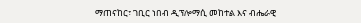ማጠናከር፣ ገቢር ነበብ ዲፕሎማሲ መከተል እና ብሔራዊ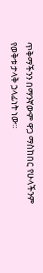ጥቅማችንን በማንኛውም ዋጋ ማስከበር የሁላችንም የወቅቱ ታላቅ ኃላፊነት ነው።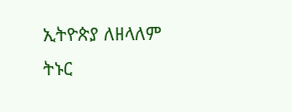ኢትዮጵያ ለዘላለም ትኑር